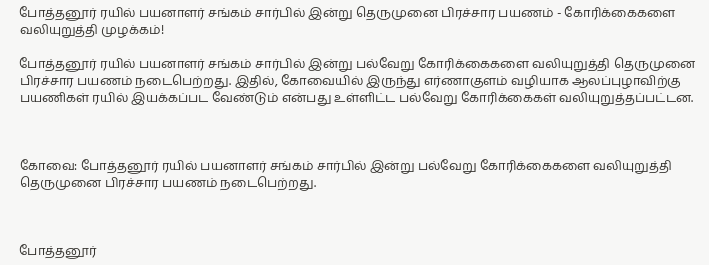போத்தனூர் ரயில் பயனாளர் சங்கம் சார்பில் இன்று தெருமுனை பிரச்சார பயணம் - கோரிக்கைகளை வலியுறுத்தி முழக்கம்!

போத்தனூர் ரயில் பயனாளர் சங்கம் சார்பில் இன்று பல்வேறு கோரிக்கைகளை வலியுறுத்தி தெருமுனை பிரச்சார பயணம் நடைபெற்றது. இதில், கோவையில்‌ இருந்து எர்ணாகுளம்‌ வழியாக ஆலப்புழாவிற்கு பயணிகள்‌ ரயில்‌ இயக்கப்பட வேண்டும் என்பது உள்ளிட்ட பல்வேறு கோரிக்கைகள் வலியுறுத்தப்பட்டன.



கோவை: போத்தனூர் ரயில் பயனாளர் சங்கம் சார்பில் இன்று பல்வேறு கோரிக்கைகளை வலியுறுத்தி தெருமுனை பிரச்சார பயணம் நடைபெற்றது.



போத்தனூர்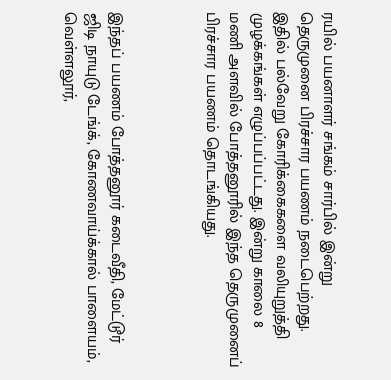ரயில் பயனாளர் சங்கம் சார்பில் இன்று தெருமுனை பிரச்சார பயணம் நடைபெற்றது. இதில் பல்வேறு கோரிக்கைகளை வலியுறுத்தி முழக்கங்கள் எழுப்பப்பட்டது. இன்று காலை 8 மணி அளவில் போத்தனூரில் இந்த தெருமுனைப் பிரச்சார பயணம் தொடங்கியது.



இந்தப் பயணம் போத்தனூர் கடைவீதி, மேட்டூர் ஜிடி நாயுடு டேங்க், கோணவாய்க்கால் பாளையம், வெள்ளலூர்,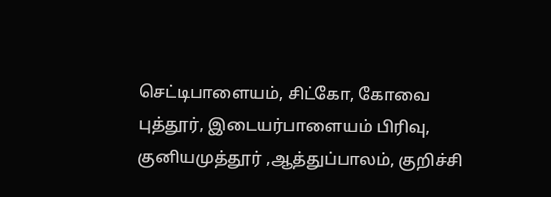செட்டிபாளையம், சிட்கோ, கோவை புத்தூர், இடையர்பாளையம் பிரிவு, குனியமுத்தூர் ,ஆத்துப்பாலம், குறிச்சி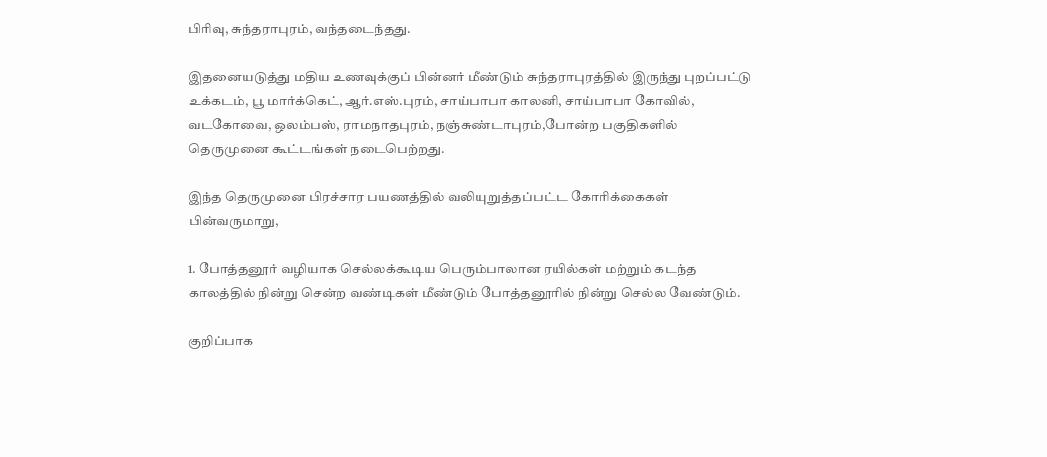பிரிவு, சுந்தராபுரம், வந்தடைந்தது.

இதனையடுத்து மதிய உணவுக்குப் பின்னர் மீண்டும் சுந்தராபுரத்தில் இருந்து புறப்பட்டு உக்கடம், பூ மார்க்கெட், ஆர்.எஸ்.புரம், சாய்பாபா காலனி, சாய்பாபா கோவில், வடகோவை, ஒலம்பஸ், ராமநாதபுரம், நஞ்சுண்டாபுரம்,போன்ற பகுதிகளில் தெருமுனை கூட்டங்கள் நடைபெற்றது.

இந்த தெருமுனை பிரச்சார பயணத்தில் வலியுறுத்தப்பட்ட கோரிக்கைகள் பின்வருமாறு,

1. போத்தனூர்‌ வழியாக செல்லக்கூடிய பெரும்பாலான ரயில்கள்‌ மற்றும்‌ கடந்த காலத்தில்‌ நின்று சென்ற வண்டிகள்‌ மீண்டும்‌ போத்தனூரில்‌ நின்று செல்ல வேண்டும்‌.

குறிப்பாக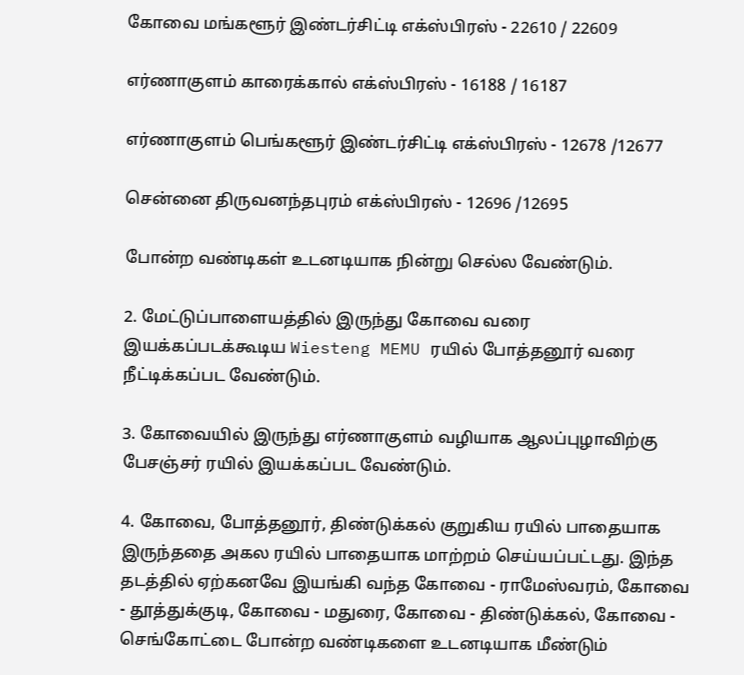கோவை மங்களூர்‌ இண்டர்சிட்டி எக்ஸ்பிரஸ்‌ - 22610 / 22609

எர்ணாகுளம்‌ காரைக்கால்‌ எக்ஸ்பிரஸ்‌ - 16188 / 16187

எர்ணாகுளம்‌ பெங்களூர்‌ இண்டர்சிட்டி எக்ஸ்பிரஸ்‌ - 12678 /12677

சென்னை திருவனந்தபுரம்‌ எக்ஸ்பிரஸ்‌ - 12696 /12695

போன்ற வண்டிகள்‌ உடனடியாக நின்று செல்ல வேண்டும்‌.

2. மேட்டுப்பாளையத்தில்‌ இருந்து கோவை வரை இயக்கப்படக்கூடிய Wiesteng MEMU ரயில்‌ போத்தனூர்‌ வரை நீட்டிக்கப்பட வேண்டும்‌.

3. கோவையில்‌ இருந்து எர்ணாகுளம்‌ வழியாக ஆலப்புழாவிற்கு பேசஞ்சர்‌ ரயில்‌ இயக்கப்பட வேண்டும்‌.

4. கோவை, போத்தனூர்‌, திண்டுக்கல்‌ குறுகிய ரயில்‌ பாதையாக இருந்ததை அகல ரயில்‌ பாதையாக மாற்றம்‌ செய்யப்பட்டது. இந்த தடத்தில்‌ ஏற்கனவே இயங்கி வந்த கோவை - ராமேஸ்வரம்‌, கோவை - தூத்துக்குடி, கோவை - மதுரை, கோவை - திண்டுக்கல்‌, கோவை - செங்கோட்டை போன்ற வண்டிகளை உடனடியாக மீண்டும்‌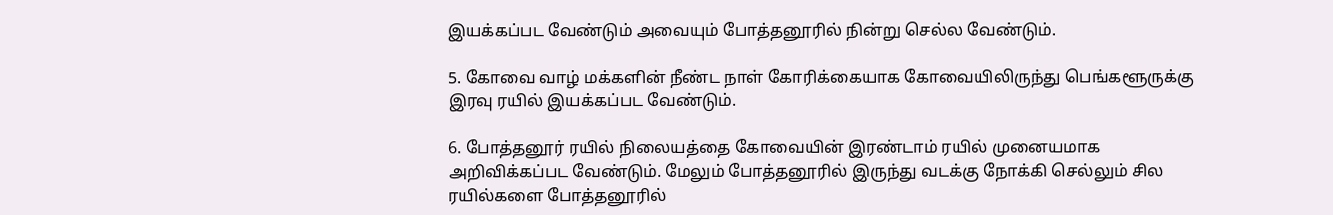இயக்கப்பட வேண்டும்‌ அவையும்‌ போத்தனூரில்‌ நின்று செல்ல வேண்டும்‌.

5. கோவை வாழ்‌ மக்களின்‌ நீண்ட நாள்‌ கோரிக்கையாக கோவையிலிருந்து பெங்களூருக்கு இரவு ரயில்‌ இயக்கப்பட வேண்டும்‌.

6. போத்தனூர்‌ ரயில்‌ நிலையத்தை கோவையின்‌ இரண்டாம்‌ ரயில்‌ முனையமாக அறிவிக்கப்பட வேண்டும்‌. மேலும்‌ போத்தனூரில்‌ இருந்து வடக்கு நோக்கி செல்லும்‌ சில ரயில்களை போத்தனூரில்‌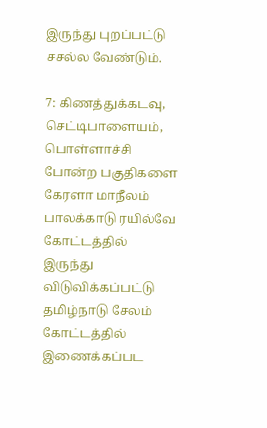இருந்து புறப்பட்டு சசல்ல வேண்டும்‌.

7: கிணத்துக்கடவு, செட்டிபாளையம்‌, பொள்ளாச்சி போன்ற பகுதிகளை கேரளா மாநீலம்‌ பாலக்காடு ரயில்வே கோட்டத்தில்‌ இருந்து விடுவிக்கப்பட்டு தமிழ்நாடு சேலம்‌ கோட்டத்தில்‌ இணைக்கப்பட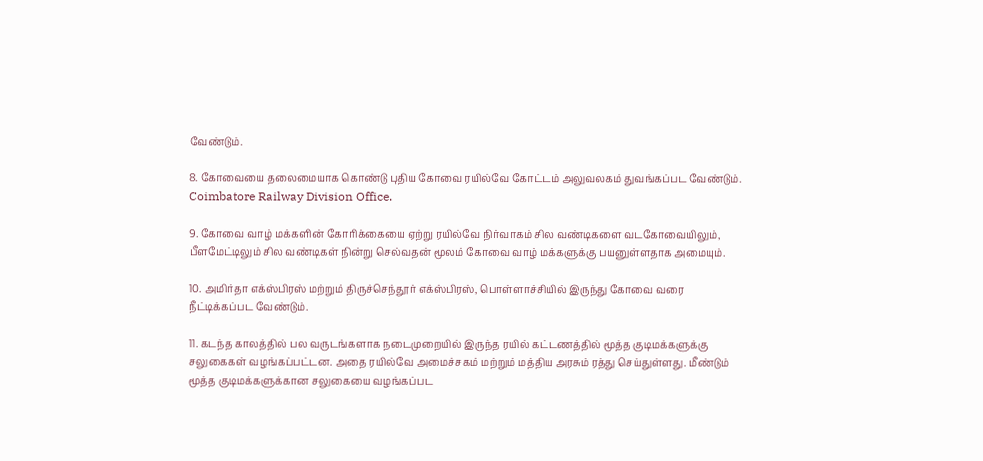வேண்டும்‌.

8. கோவையை தலைமையாக‌ கொண்டு புதிய கோவை ரயில்வே கோட்டம்‌ அலுவலகம்‌ துவங்கப்பட வேண்டும்‌. Coimbatore Railway Division Office.

9. கோவை வாழ்‌ மக்களின்‌ கோரிக்கையை ஏற்று ரயில்வே நிர்வாகம்‌ சில வண்டிகளை வடகோவையிலும்‌, பீளமேட்டிலும்‌ சில வண்டிகள்‌ நின்று செல்வதன்‌ மூலம்‌ கோவை வாழ்‌ மக்களுக்கு பயனுள்ளதாக அமையும்‌.

10. அமிர்தா எக்ஸ்பிரஸ்‌ மற்றும்‌ திருச்செந்தூர்‌ எக்ஸ்பிரஸ்‌, பொள்ளாச்சியில்‌ இருந்து கோவை வரை நீட்டிக்கப்பட வேண்டும்‌.

11. கடந்த காலத்தில்‌ பல வருடங்களாக நடைமுறையில்‌ இருந்த ரயில்‌ கட்டணத்தில்‌ மூத்த குடிமக்களுக்கு சலுகைகள்‌ வழங்கப்பட்டன. அதை ரயில்வே அமைச்சகம்‌ மற்றும்‌ மத்திய அரசும்‌ ரத்து செய்துள்ளது. மீண்டும்‌ மூத்த குடிமக்களுக்கான சலுகையை வழங்கப்பட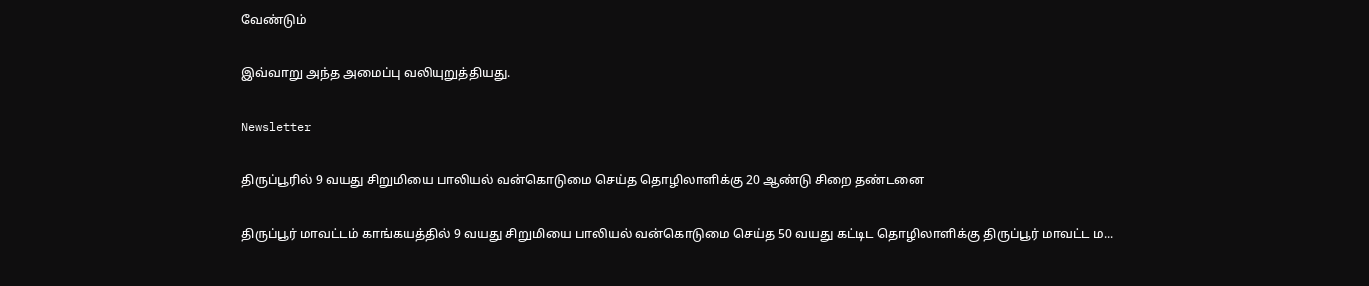வேண்டும்‌

இவ்வாறு அந்த அமைப்பு வலியுறுத்தியது.

Newsletter

திருப்பூரில் 9 வயது சிறுமியை பாலியல் வன்கொடுமை செய்த தொழிலாளிக்கு 20 ஆண்டு சிறை தண்டனை

திருப்பூர் மாவட்டம் காங்கயத்தில் 9 வயது சிறுமியை பாலியல் வன்கொடுமை செய்த 50 வயது கட்டிட தொழிலாளிக்கு திருப்பூர் மாவட்ட ம...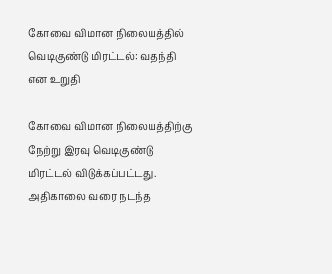கோவை விமான நிலையத்தில் வெடிகுண்டு மிரட்டல்: வதந்தி என உறுதி

கோவை விமான நிலையத்திற்கு நேற்று இரவு வெடிகுண்டு மிரட்டல் விடுக்கப்பட்டது. அதிகாலை வரை நடந்த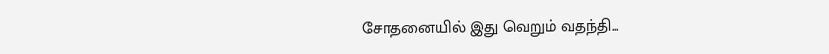சோதனையில் இது வெறும் வதந்தி...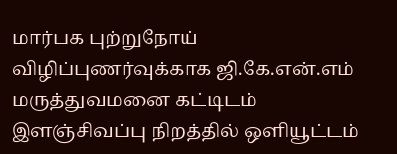மார்பக புற்றுநோய் விழிப்புணர்வுக்காக ஜி.கே.என்.எம் மருத்துவமனை கட்டிடம் இளஞ்சிவப்பு நிறத்தில் ஒளியூட்டம்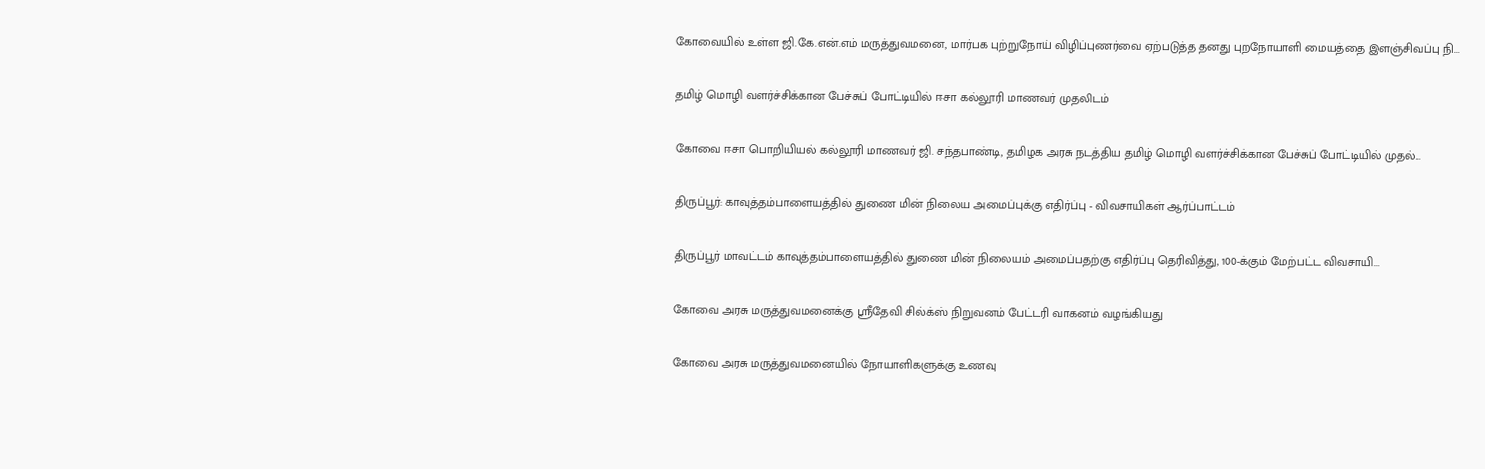கோவையில் உள்ள ஜி.கே.என்.எம் மருத்துவமனை, மார்பக புற்றுநோய் விழிப்புணர்வை ஏற்படுத்த தனது புறநோயாளி மையத்தை இளஞ்சிவப்பு நி...

தமிழ் மொழி வளர்ச்சிக்கான பேச்சுப் போட்டியில் ஈசா கல்லூரி மாணவர் முதலிடம்

கோவை ஈசா பொறியியல் கல்லூரி மாணவர் ஜி. சந்தபாண்டி, தமிழக அரசு நடத்திய தமிழ் மொழி வளர்ச்சிக்கான பேச்சுப் போட்டியில் முதல்...

திருப்பூர்: காவுத்தம்பாளையத்தில் துணை மின் நிலைய அமைப்புக்கு எதிர்ப்பு - விவசாயிகள் ஆர்ப்பாட்டம்

திருப்பூர் மாவட்டம் காவுத்தம்பாளையத்தில் துணை மின் நிலையம் அமைப்பதற்கு எதிர்ப்பு தெரிவித்து, 100-க்கும் மேற்பட்ட விவசாயி...

கோவை அரசு மருத்துவமனைக்கு ஸ்ரீதேவி சில்க்ஸ் நிறுவனம் பேட்டரி வாகனம் வழங்கியது

கோவை அரசு மருத்துவமனையில் நோயாளிகளுக்கு உணவு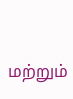மற்றும்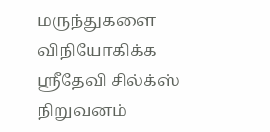மருந்துகளை விநியோகிக்க ஸ்ரீதேவி சில்க்ஸ் நிறுவனம்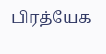பிரத்யேக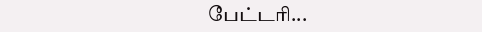பேட்டரி...